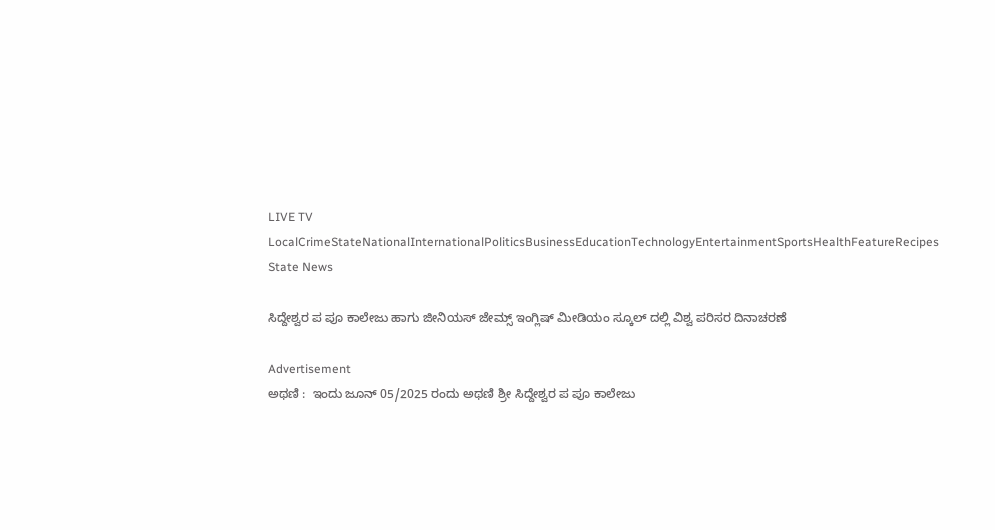LIVE TV LocalCrimeStateNationalInternationalPoliticsBusinessEducationTechnologyEntertainmentSportsHealthFeatureRecipes
State News

ಸಿದ್ದೇಶ್ವರ ಪ ಪೂ ಕಾಲೇಜು ಹಾಗು ಜೀನಿಯಸ್ ಜೇಮ್ಸ್ ಇಂಗ್ಲಿಷ್ ಮೀಡಿಯಂ ಸ್ಕೂಲ್ ದಲ್ಲಿ ವಿಶ್ವ ಪರಿಸರ ದಿನಾಚರಣೆ

Advertisement
ಅಥಣಿ :  ಇಂದು ಜೂನ್ 05/2025 ರಂದು ಅಥಣಿ ಶ್ರೀ ಸಿದ್ದೇಶ್ವರ ಪ ಪೂ ಕಾಲೇಜು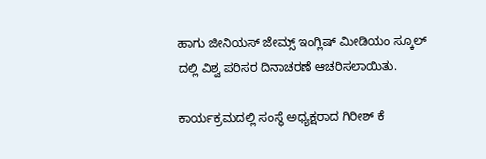ಹಾಗು ಜೀನಿಯಸ್ ಜೇಮ್ಸ್ ಇಂಗ್ಲಿಷ್ ಮೀಡಿಯಂ ಸ್ಕೂಲ್ ದಲ್ಲಿ ವಿಶ್ವ ಪರಿಸರ ದಿನಾಚರಣೆ ಆಚರಿಸಲಾಯಿತು.

ಕಾರ್ಯಕ್ರಮದಲ್ಲಿ ಸಂಸ್ಥೆ ಅಧ್ಯಕ್ಷರಾದ ಗಿರೀಶ್ ಕೆ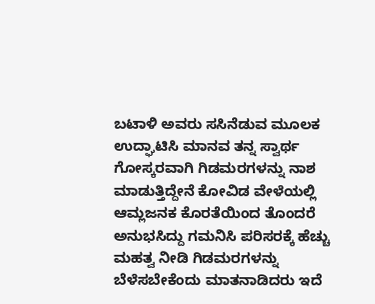ಬಟಾಳಿ ಅವರು ಸಸಿನೆಡುವ ಮೂಲಕ ಉದ್ಘಾಟಿಸಿ ಮಾನವ ತನ್ನ ಸ್ವಾರ್ಥ ಗೋಸ್ಕರವಾಗಿ ಗಿಡಮರಗಳನ್ನು ನಾಶ ಮಾಡುತ್ತಿದ್ದೇನೆ ಕೋವಿಡ ವೇಳೆಯಲ್ಲಿ ಆಮ್ಲಜನಕ ಕೊರತೆಯಿಂದ ತೊಂದರೆ ಅನುಭಸಿದ್ದು ಗಮನಿಸಿ ಪರಿಸರಕ್ಕೆ ಹೆಚ್ಚು ಮಹತ್ವ ನೀಡಿ ಗಿಡಮರಗಳನ್ನು ಬೆಳೆಸಬೇಕೆಂದು ಮಾತನಾಡಿದರು ಇದೆ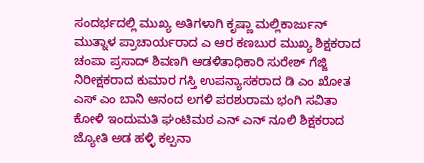ಸಂದರ್ಭದಲ್ಲಿ ಮುಖ್ಯ ಅತಿಗಳಾಗಿ ಕೃಷ್ಣಾ ಮಲ್ಲಿಕಾರ್ಜುನ್ ಮುತ್ನಾಳ ಪ್ರಾಚಾರ್ಯರಾದ ಎ ಆರ ಕಣಬುರ ಮುಖ್ಯ ಶಿಕ್ಷಕರಾದ ಚಂಪಾ ಪ್ರಸಾದ್ ಶಿವಣಗಿ ಆಡಳಿತಾಧಿಕಾರಿ ಸುರೇಶ್ ಗೆಜ್ಜಿ ನಿರೀಕ್ಷಕರಾದ ಕುಮಾರ ಗಸ್ತಿ ಉಪನ್ಯಾಸಕರಾದ ಡಿ ಎಂ ಖೋತ ಎಸ್ ಎಂ ಬಾನಿ ಆನಂದ ಲಗಳಿ ಪರಶುರಾಮ ಭಂಗಿ ಸವಿತಾ ಕೋಳಿ ಇಂದುಮತಿ ಘಂಟಿಮಠ ಎನ್ ಎನ್ ನೂಲಿ ಶಿಕ್ಷಕರಾದ ಜ್ಯೋತಿ ಅಡ ಹಳ್ಳಿ ಕಲ್ಪನಾ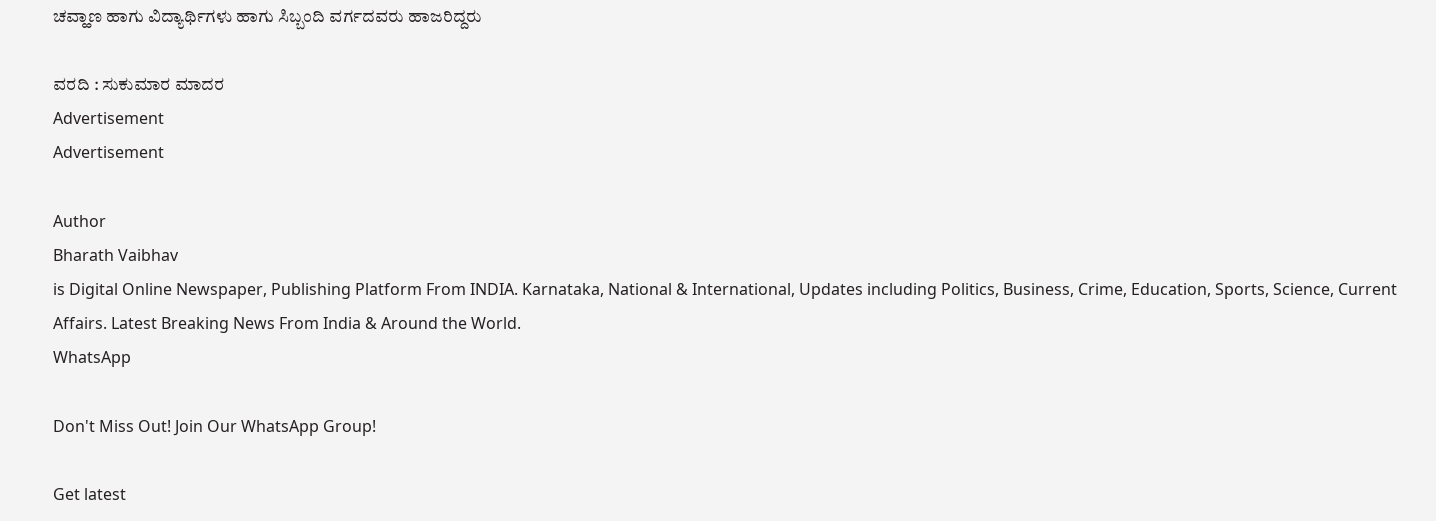ಚವ್ಹಾಣ ಹಾಗು ವಿದ್ಯಾರ್ಥಿಗಳು ಹಾಗು ಸಿಬ್ಬಂದಿ ವರ್ಗದವರು ಹಾಜರಿದ್ದರು

ವರದಿ : ಸುಕುಮಾರ ಮಾದರ
Advertisement
Advertisement

Author
Bharath Vaibhav
is Digital Online Newspaper, Publishing Platform From INDIA. Karnataka, National & International, Updates including Politics, Business, Crime, Education, Sports, Science, Current Affairs. Latest Breaking News From India & Around the World.
WhatsApp

Don't Miss Out! Join Our WhatsApp Group!

Get latest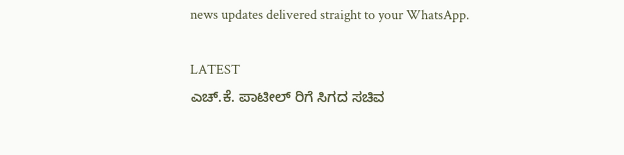news updates delivered straight to your WhatsApp.

LATEST
ಎಚ್.ಕೆ. ಪಾಟೀಲ್ ರಿಗೆ ಸಿಗದ ಸಚಿವ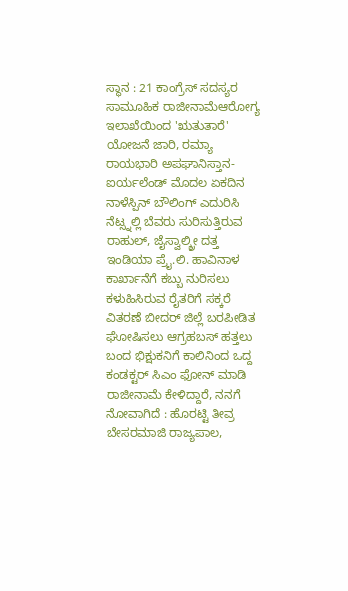ಸ್ಥಾನ : 21 ಕಾಂಗ್ರೆಸ್ ಸದಸ್ಯರ ಸಾಮೂಹಿಕ ರಾಜೀನಾಮೆಆರೋಗ್ಯ ಇಲಾಖೆಯಿಂದ 'ಋತುತಾರೆ' ಯೋಜನೆ ಜಾರಿ, ರಮ್ಯಾ ರಾಯಭಾರಿ ಅಪಘಾನಿಸ್ತಾನ-ಐರ್ಯಲೆಂಡ್ ಮೊದಲ ಏಕದಿನ ನಾಳೆಸ್ಪಿನ್ ಬೌಲಿಂಗ್ ಎದುರಿಸಿ ನೆಟ್ಸ್ನಲ್ಲಿ ಬೆವರು ಸುರಿಸುತ್ತಿರುವ ರಾಹುಲ್, ಜೈಸ್ವಾಲ್ಶ್ರೀ ದತ್ತ ಇಂಡಿಯಾ ಪ್ರೈ.ಲಿ. ಹಾವಿನಾಳ ಕಾರ್ಖಾನೆಗೆ ಕಬ್ಬು ನುರಿಸಲು ಕಳುಹಿಸಿರುವ ರೈತರಿಗೆ ಸಕ್ಕರೆ ವಿತರಣೆ ಬೀದರ್ ಜಿಲ್ಲೆ ಬರಪೀಡಿತ ಘೋಷಿಸಲು ಆಗ್ರಹಬಸ್ ಹತ್ತಲು ಬಂದ ಭಿಕ್ಷುಕನಿಗೆ ಕಾಲಿನಿಂದ ಒದ್ದ ಕಂಡಕ್ಟರ್ ಸಿಎಂ ಫೋನ್ ಮಾಡಿ ರಾಜೀನಾಮೆ ಕೇಳಿದ್ದಾರೆ, ನನಗೆ ನೋವಾಗಿದೆ : ಹೊರಟ್ಟಿ ತೀವ್ರ ಬೇಸರಮಾಜಿ ರಾಜ್ಯಪಾಲ,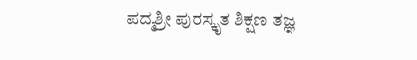ಪದ್ಮಶ್ರೀ ಪುರಸ್ಕೃತ ಶಿಕ್ಷಣ ತಜ್ಞ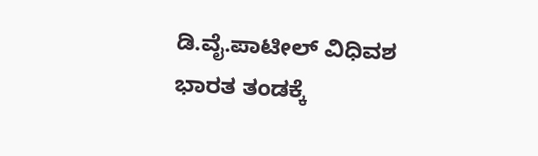ಡಿ.ವೈ.ಪಾಟೀಲ್ ವಿಧಿವಶ ಭಾರತ ತಂಡಕ್ಕೆ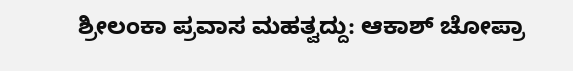ಶ್ರೀಲಂಕಾ ಪ್ರವಾಸ ಮಹತ್ವದ್ದು: ಆಕಾಶ್ ಚೋಪ್ರಾ